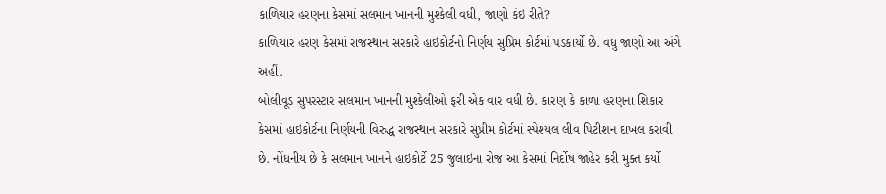કાળિયાર હરણના કેસમાં સલમાન ખાનની મુશ્કેલી વધી, જાણો કંઇ રીતે?
કાળિયાર હરણ કેસમાં રાજસ્થાન સરકારે હાઇકોર્ટનો નિર્ણય સુપ્રિમ કોર્ટમાં પડકાર્યો છે. વધુ જાણો આ અંગે અહીં.
બોલીવૂડ સુપરસ્ટાર સલમાન ખાનની મુશ્કેલીઓ ફરી એક વાર વધી છે. કારણ કે કાળા હરણના શિકાર કેસમાં હાઇકોર્ટના નિર્ણયની વિરુદ્ધ રાજસ્થાન સરકારે સુપ્રીમ કોર્ટમાં સ્પેશ્યલ લીવ પિટીશન દાખલ કરાવી છે. નોંધનીય છે કે સલમાન ખાનને હાઇકોર્ટે 25 જુલાઇના રોજ આ કેસમાં નિર્દોષ જાહેર કરી મુક્ત કર્યો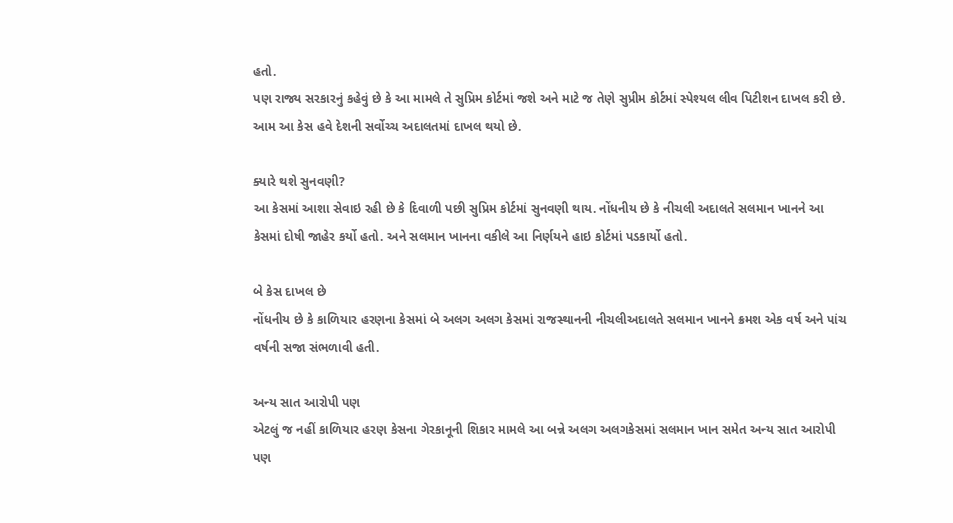હતો.
પણ રાજ્ય સરકારનું કહેવું છે કે આ મામલે તે સુપ્રિમ કોર્ટમાં જશે અને માટે જ તેણે સુપ્રીમ કોર્ટમાં સ્પેશ્યલ લીવ પિટીશન દાખલ કરી છે. આમ આ કેસ હવે દેશની સર્વોચ્ચ અદાલતમાં દાખલ થયો છે.

ક્યારે થશે સુનવણી?
આ કેસમાં આશા સેવાઇ રહી છે કે દિવાળી પછી સુપ્રિમ કોર્ટમાં સુનવણી થાય. નોંધનીય છે કે નીચલી અદાલતે સલમાન ખાનને આ કેસમાં દોષી જાહેર કર્યો હતો. અને સલમાન ખાનના વકીલે આ નિર્ણયને હાઇ કોર્ટમાં પડકાર્યો હતો.

બે કેસ દાખલ છે
નોંધનીય છે કે કાળિયાર હરણના કેસમાં બે અલગ અલગ કેસમાં રાજસ્થાનની નીચલીઅદાલતે સલમાન ખાનને ક્રમશ એક વર્ષ અને પાંચ વર્ષની સજા સંભળાવી હતી.

અન્ય સાત આરોપી પણ
એટલું જ નહીં કાળિયાર હરણ કેસના ગેરકાનૂની શિકાર મામલે આ બન્ને અલગ અલગકેસમાં સલમાન ખાન સમેત અન્ય સાત આરોપી પણ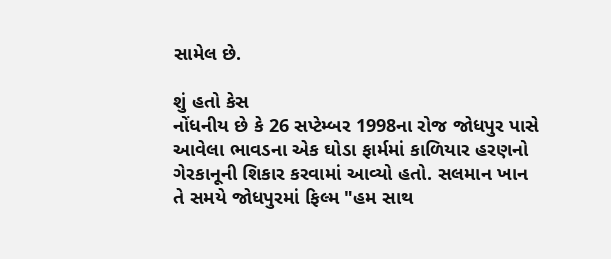સામેલ છે.

શું હતો કેસ
નોંધનીય છે કે 26 સપ્ટેમ્બર 1998ના રોજ જોધપુર પાસે આવેલા ભાવડના એક ઘોડા ફાર્મમાં કાળિયાર હરણનો ગેરકાનૂની શિકાર કરવામાં આવ્યો હતો. સલમાન ખાન તે સમયે જોધપુરમાં ફિલ્મ "હમ સાથ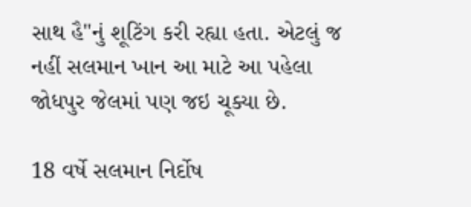સાથ હૈ"નું શૂટિંગ કરી રહ્યા હતા. એટલું જ નહીં સલમાન ખાન આ માટે આ પહેલા જોધપુર જેલમાં પણ જઇ ચૂક્યા છે.

18 વર્ષે સલમાન નિર્દોષ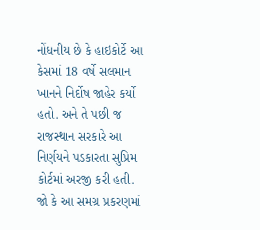નોંધનીય છે કે હાઇકોર્ટે આ કેસમાં 18 વર્ષે સલમાન ખાનને નિર્દોષ જાહેર કર્યો હતો. અને તે પછી જ રાજસ્થાન સરકારે આ નિર્ણયને પડકારતા સુપ્રિમ કોર્ટમાં અરજી કરી હતી. જો કે આ સમગ્ર પ્રકરણમાં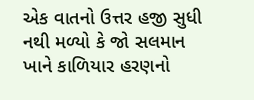એક વાતનો ઉત્તર હજી સુધી નથી મળ્યો કે જો સલમાન ખાને કાળિયાર હરણનો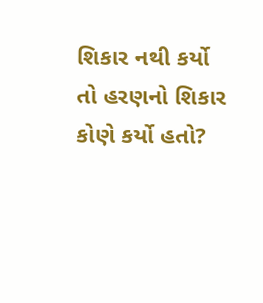શિકાર નથી કર્યો તો હરણનો શિકાર કોણે કર્યો હતો?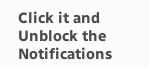Click it and Unblock the Notifications